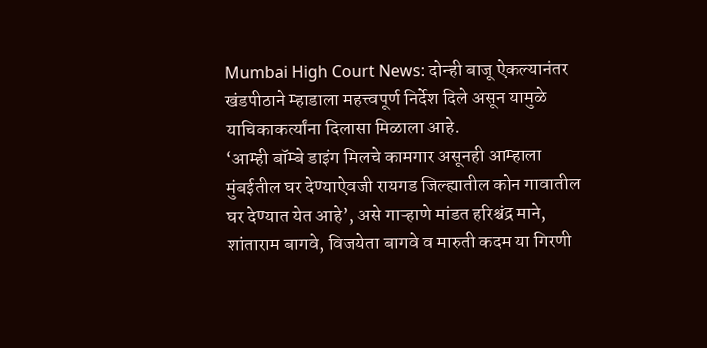Mumbai High Court News: दोन्ही बाजू ऐकल्यानंतर खंडपीठाने म्हाडाला महत्त्वपूर्ण निर्देश दिले असून यामुळे याचिकाकर्त्यांना दिलासा मिळाला आहे.
‘आम्ही बॉम्बे डाइंग मिलचे कामगार असूनही आम्हाला मुंबईतील घर देण्याऐवजी रायगड जिल्ह्यातील कोन गावातील घर देण्यात येत आहे’, असे गाऱ्हाणे मांडत हरिश्चंद्र माने, शांताराम बागवे, विजयेता बागवे व मारुती कदम या गिरणी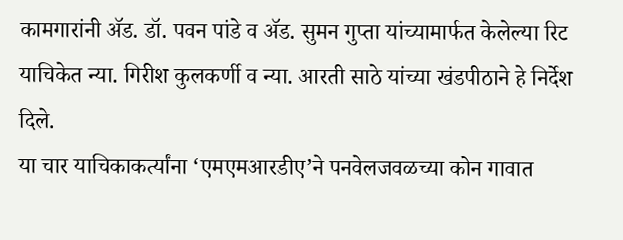कामगारांनी ॲड. डॉ. पवन पांडे व ॲड. सुमन गुप्ता यांच्यामार्फत केलेल्या रिट याचिकेत न्या. गिरीश कुलकर्णी व न्या. आरती साठे यांच्या खंडपीठाने हे निर्देश दिले.
या चार याचिकाकर्त्यांना ‘एमएमआरडीए’ने पनवेलजवळच्या कोन गावात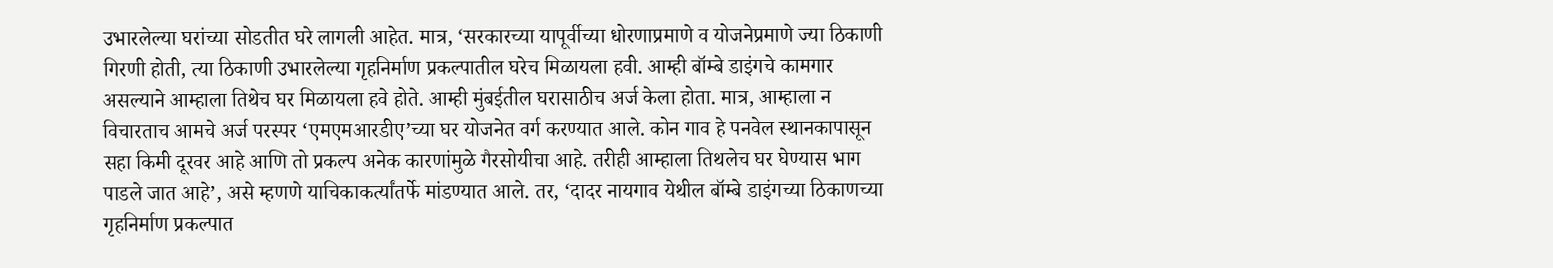उभारलेल्या घरांच्या सोडतीत घरे लागली आहेत. मात्र, ‘सरकारच्या यापूर्वीच्या धोरणाप्रमाणे व योजनेप्रमाणे ज्या ठिकाणी गिरणी होती, त्या ठिकाणी उभारलेल्या गृहनिर्माण प्रकल्पातील घरेच मिळायला हवी. आम्ही बॉम्बे डाइंगचे कामगार असल्याने आम्हाला तिथेच घर मिळायला हवे होते. आम्ही मुंबईतील घरासाठीच अर्ज केला होता. मात्र, आम्हाला न विचारताच आमचे अर्ज परस्पर ‘एमएमआरडीए’च्या घर योजनेत वर्ग करण्यात आले. कोन गाव हे पनवेल स्थानकापासून सहा किमी दूरवर आहे आणि तो प्रकल्प अनेक कारणांमुळे गैरसोयीचा आहे. तरीही आम्हाला तिथलेच घर घेण्यास भाग पाडले जात आहे’, असे म्हणणे याचिकाकर्त्यांतर्फे मांडण्यात आले. तर, ‘दादर नायगाव येथील बॉम्बे डाइंगच्या ठिकाणच्या गृहनिर्माण प्रकल्पात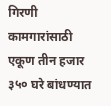गिरणी कामगारांसाठी एकूण तीन हजार ३५० घरे बांधण्यात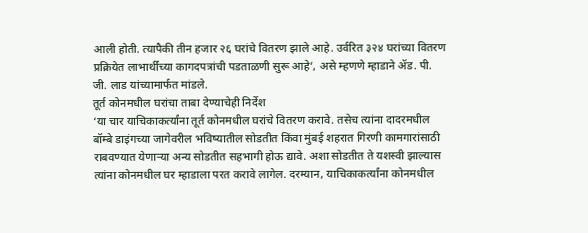आली होती. त्यापैकी तीन हजार २६ घरांचे वितरण झाले आहे. उर्वरित ३२४ घरांच्या वितरण प्रक्रियेत लाभार्थींच्या कागदपत्रांची पडताळणी सुरू आहे’, असे म्हणणे म्हाडाने ॲड. पी. जी. लाड यांच्यामार्फत मांडले.
तूर्त कोनमधील घरांचा ताबा देण्याचेही निर्देश
‘या चार याचिकाकर्त्यांना तूर्त कोनमधील घरांचे वितरण करावे. तसेच त्यांना दादरमधील बॉम्बे डाइंगच्या जागेवरील भविष्यातील सोडतीत किंवा मुंबई शहरात गिरणी कामगारांसाठी राबवण्यात येणाऱ्या अन्य सोडतीत सहभागी होऊ द्यावे. अशा सोडतीत ते यशस्वी झाल्यास त्यांना कोनमधील घर म्हाडाला परत करावे लागेल. दरम्यान, याचिकाकर्त्यांना कोनमधील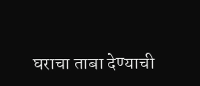घराचा ताबा देण्याची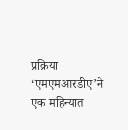प्रक्रिया ‘एमएमआरडीए’ने एक महिन्यात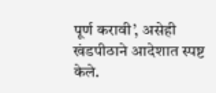पूर्ण करावी’, असेही खंडपीठाने आदेशात स्पष्ट केले.